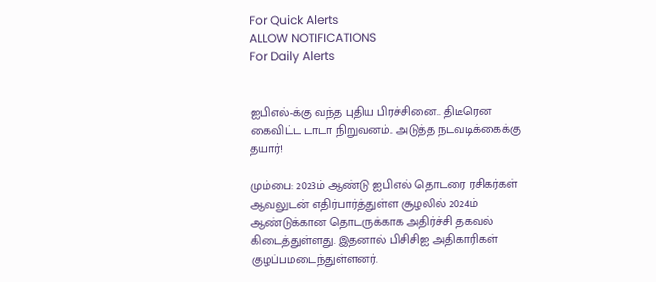For Quick Alerts
ALLOW NOTIFICATIONS
For Daily Alerts


ஐபிஎல்-க்கு வந்த புதிய பிரச்சினை.. திடீரென கைவிட்ட டாடா நிறுவனம்.. அடுத்த நடவடிக்கைக்கு தயார்!

மும்பை: 2023ம் ஆண்டு ஐபிஎல் தொடரை ரசிகர்கள் ஆவலுடன் எதிர்பார்த்துள்ள சூழலில் 2024ம் ஆண்டுக்கான தொடருக்காக அதிர்ச்சி தகவல் கிடைத்துள்ளது. இதனால் பிசிசிஐ அதிகாரிகள் குழப்பமடைந்துள்ளனர்.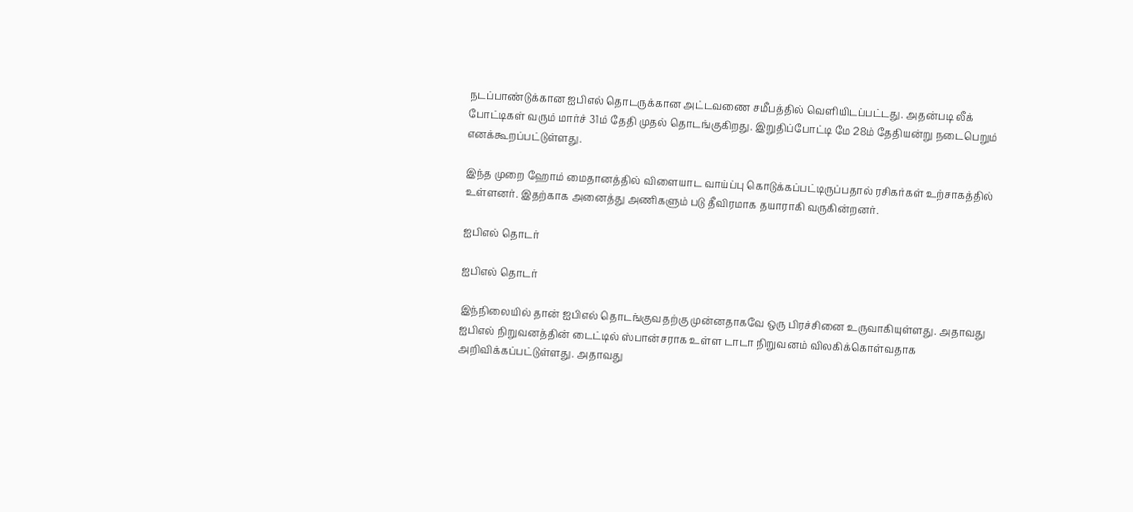நடப்பாண்டுக்கான ஐபிஎல் தொடருக்கான அட்டவணை சமீபத்தில் வெளியிடப்பட்டது. அதன்படி லீக் போட்டிகள் வரும் மார்ச் 31ம் தேதி முதல் தொடங்குகிறது. இறுதிப்போட்டி மே 28ம் தேதியன்று நடைபெறும் எனக்கூறப்பட்டுள்ளது.

இந்த முறை ஹோம் மைதானத்தில் விளையாட வாய்ப்பு கொடுக்கப்பட்டிருப்பதால் ரசிகர்கள் உற்சாகத்தில் உள்ளனர். இதற்காக அனைத்து அணிகளும் படு தீவிரமாக தயாராகி வருகின்றனர்.

ஐபிஎல் தொடர்

ஐபிஎல் தொடர்

இந்நிலையில் தான் ஐபிஎல் தொடங்குவதற்கு முன்னதாகவே ஒரு பிரச்சினை உருவாகியுள்ளது. அதாவது ஐபிஎல் நிறுவனத்தின் டைட்டில் ஸ்பான்சராக உள்ள டாடா நிறுவனம் விலகிக்கொள்வதாக அறிவிக்கப்பட்டுள்ளது. அதாவது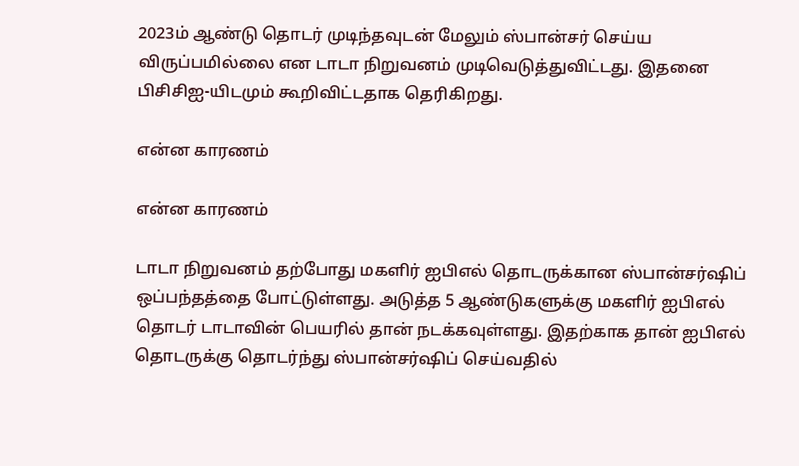2023ம் ஆண்டு தொடர் முடிந்தவுடன் மேலும் ஸ்பான்சர் செய்ய விருப்பமில்லை என டாடா நிறுவனம் முடிவெடுத்துவிட்டது. இதனை பிசிசிஐ-யிடமும் கூறிவிட்டதாக தெரிகிறது.

என்ன காரணம்

என்ன காரணம்

டாடா நிறுவனம் தற்போது மகளிர் ஐபிஎல் தொடருக்கான ஸ்பான்சர்ஷிப் ஒப்பந்தத்தை போட்டுள்ளது. அடுத்த 5 ஆண்டுகளுக்கு மகளிர் ஐபிஎல் தொடர் டாடாவின் பெயரில் தான் நடக்கவுள்ளது. இதற்காக தான் ஐபிஎல் தொடருக்கு தொடர்ந்து ஸ்பான்சர்ஷிப் செய்வதில்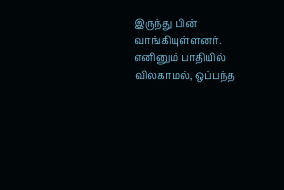இருந்து பின் வாங்கியுள்ளனர். எனினும் பாதியில் விலகாமல், ஒப்பந்த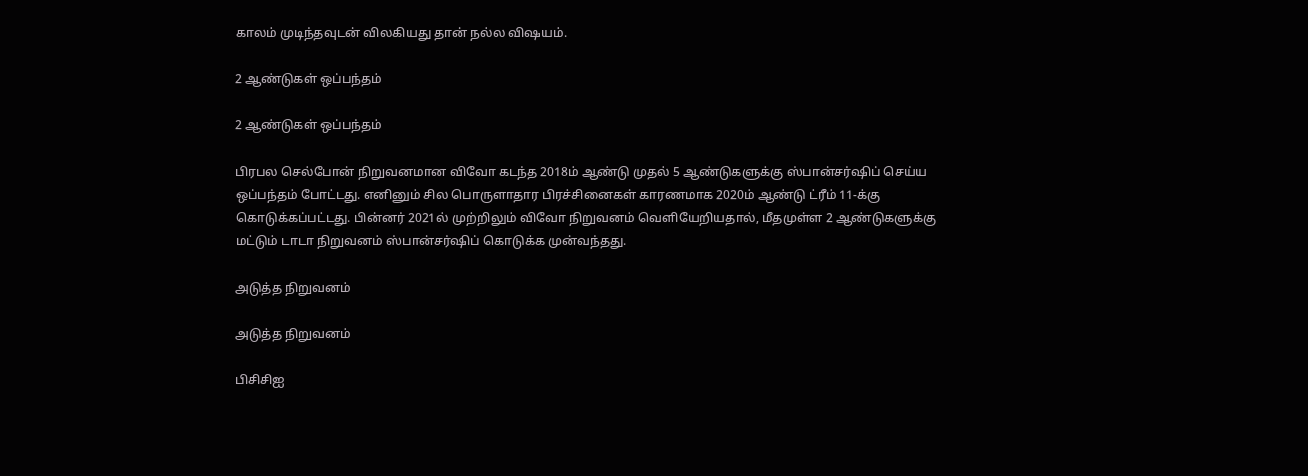காலம் முடிந்தவுடன் விலகியது தான் நல்ல விஷயம்.

2 ஆண்டுகள் ஒப்பந்தம்

2 ஆண்டுகள் ஒப்பந்தம்

பிரபல செல்போன் நிறுவனமான விவோ கடந்த 2018ம் ஆண்டு முதல் 5 ஆண்டுகளுக்கு ஸ்பான்சர்ஷிப் செய்ய ஒப்பந்தம் போட்டது. எனினும் சில பொருளாதார பிரச்சினைகள் காரணமாக 2020ம் ஆண்டு ட்ரீம் 11-க்கு கொடுக்கப்பட்டது. பின்னர் 2021ல் முற்றிலும் விவோ நிறுவனம் வெளியேறியதால், மீதமுள்ள 2 ஆண்டுகளுக்கு மட்டும் டாடா நிறுவனம் ஸ்பான்சர்ஷிப் கொடுக்க முன்வந்தது.

அடுத்த நிறுவனம்

அடுத்த நிறுவனம்

பிசிசிஐ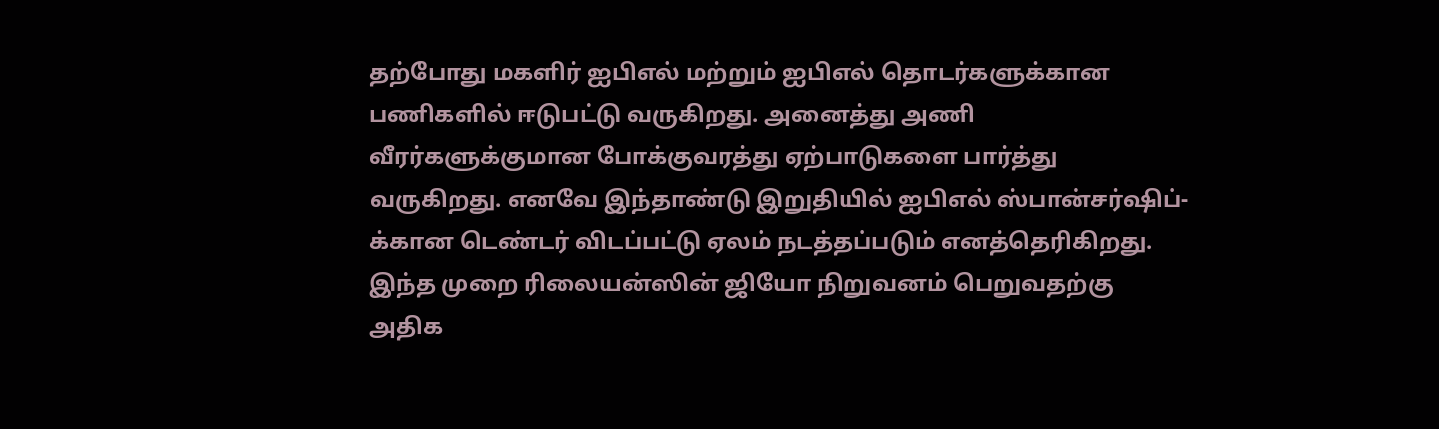தற்போது மகளிர் ஐபிஎல் மற்றும் ஐபிஎல் தொடர்களுக்கான பணிகளில் ஈடுபட்டு வருகிறது. அனைத்து அணி வீரர்களுக்குமான போக்குவரத்து ஏற்பாடுகளை பார்த்து வருகிறது. எனவே இந்தாண்டு இறுதியில் ஐபிஎல் ஸ்பான்சர்ஷிப்-க்கான டெண்டர் விடப்பட்டு ஏலம் நடத்தப்படும் எனத்தெரிகிறது. இந்த முறை ரிலையன்ஸின் ஜியோ நிறுவனம் பெறுவதற்கு அதிக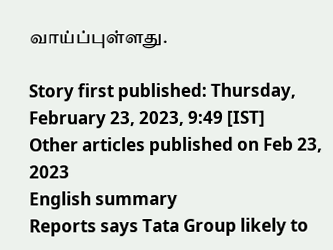வாய்ப்புள்ளது.

Story first published: Thursday, February 23, 2023, 9:49 [IST]
Other articles published on Feb 23, 2023
English summary
Reports says Tata Group likely to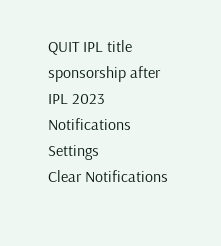QUIT IPL title sponsorship after IPL 2023
Notifications
Settings
Clear Notifications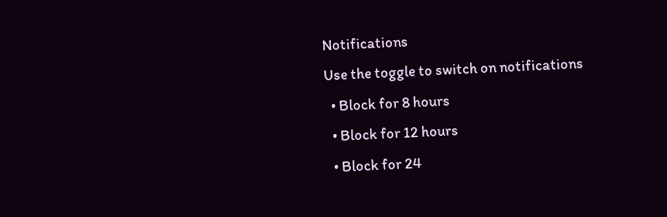Notifications
Use the toggle to switch on notifications
  • Block for 8 hours
  • Block for 12 hours
  • Block for 24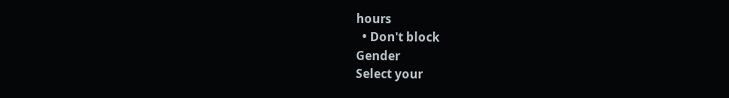hours
  • Don't block
Gender
Select your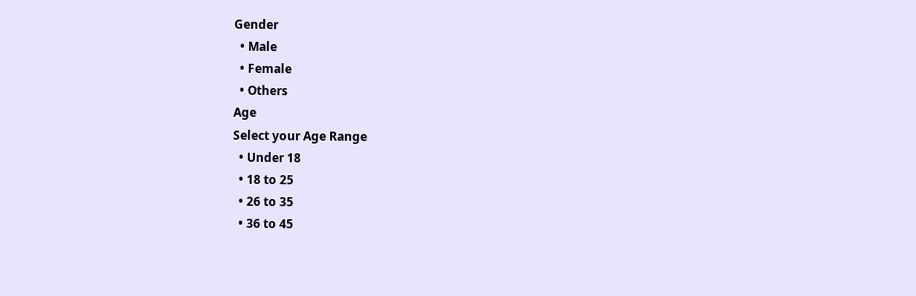Gender
  • Male
  • Female
  • Others
Age
Select your Age Range
  • Under 18
  • 18 to 25
  • 26 to 35
  • 36 to 45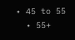• 45 to 55
  • 55+